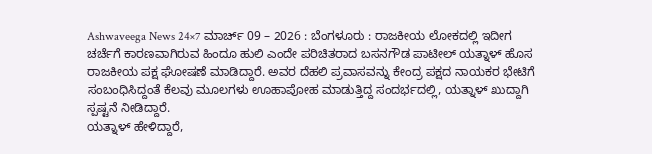Ashwaveega News 24×7 ಮಾರ್ಚ್ 09 – 2026 : ಬೆಂಗಳೂರು : ರಾಜಕೀಯ ಲೋಕದಲ್ಲಿ ಇದೀಗ ಚರ್ಚೆಗೆ ಕಾರಣವಾಗಿರುವ ಹಿಂದೂ ಹುಲಿ ಎಂದೇ ಪರಿಚಿತರಾದ ಬಸನಗೌಡ ಪಾಟೀಲ್ ಯತ್ನಾಳ್ ಹೊಸ ರಾಜಕೀಯ ಪಕ್ಷ ಘೋಷಣೆ ಮಾಡಿದ್ದಾರೆ. ಅವರ ದೆಹಲಿ ಪ್ರವಾಸವನ್ನು ಕೇಂದ್ರ ಪಕ್ಷದ ನಾಯಕರ ಭೇಟಿಗೆ ಸಂಬಂಧಿಸಿದ್ದಂತೆ ಕೆಲವು ಮೂಲಗಳು ಊಹಾಪೋಹ ಮಾಡುತ್ತಿದ್ದ ಸಂದರ್ಭದಲ್ಲಿ, ಯತ್ನಾಳ್ ಖುದ್ದಾಗಿ ಸ್ಪಷ್ಟನೆ ನೀಡಿದ್ದಾರೆ.
ಯತ್ನಾಳ್ ಹೇಳಿದ್ದಾರೆ,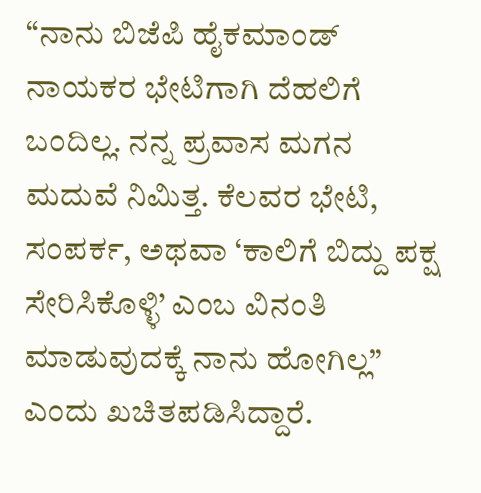“ನಾನು ಬಿಜೆಪಿ ಹೈಕಮಾಂಡ್ ನಾಯಕರ ಭೇಟಿಗಾಗಿ ದೆಹಲಿಗೆ ಬಂದಿಲ್ಲ. ನನ್ನ ಪ್ರವಾಸ ಮಗನ ಮದುವೆ ನಿಮಿತ್ತ. ಕೆಲವರ ಭೇಟಿ, ಸಂಪರ್ಕ, ಅಥವಾ ‘ಕಾಲಿಗೆ ಬಿದ್ದು ಪಕ್ಷ ಸೇರಿಸಿಕೊಳ್ಳಿ’ ಎಂಬ ವಿನಂತಿ ಮಾಡುವುದಕ್ಕೆ ನಾನು ಹೋಗಿಲ್ಲ” ಎಂದು ಖಚಿತಪಡಿಸಿದ್ದಾರೆ.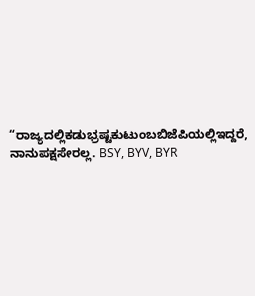“ರಾಜ್ಯದಲ್ಲಿಕಡುಭ್ರಷ್ಟಕುಟುಂಬಬಿಜೆಪಿಯಲ್ಲಿಇದ್ದರೆ, ನಾನುಪಕ್ಷಸೇರಲ್ಲ. BSY, BYV, BYR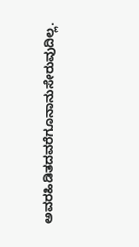ಅವರಹಿಡಿತದವರೆಗೂನಾನುಸೇರುವುದಿಲ್ಲ.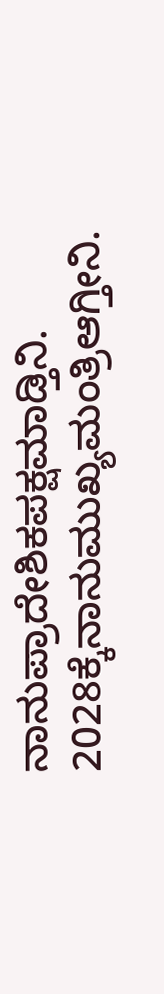ನಾನುಪ್ರಾದೇಶಿಕಪಕ್ಷಮಾಡ್ತಿನಿ. 2028ಕ್ಕೆನಾನುಮುಖ್ಯಮಂತ್ರಿಆಗ್ತೀನಿ.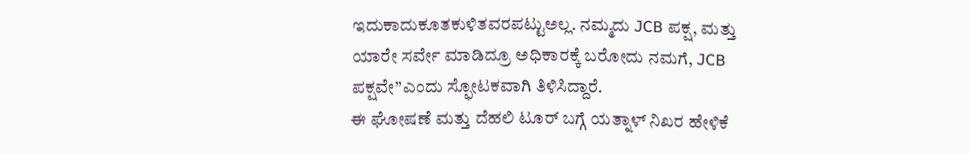ಇದುಕಾದುಕೂತಕುಳಿತವರಪಟ್ಟುಅಲ್ಲ. ನಮ್ಮದು JCB ಪಕ್ಷ, ಮತ್ತು ಯಾರೇ ಸರ್ವೇ ಮಾಡಿದ್ರೂ ಅಧಿಕಾರಕ್ಕೆ ಬರೋದು ನಮಗೆ, JCB ಪಕ್ಷವೇ”ಎಂದು ಸ್ಫೋಟಕವಾಗಿ ತಿಳಿಸಿದ್ದಾರೆ.
ಈ ಘೋಷಣೆ ಮತ್ತು ದೆಹಲಿ ಟೂರ್ ಬಗ್ಗೆ ಯತ್ನಾಳ್ ನಿಖರ ಹೇಳಿಕೆ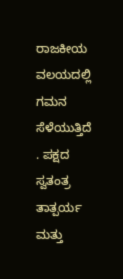ರಾಜಕೀಯ ವಲಯದಲ್ಲಿ ಗಮನ ಸೆಳೆಯುತ್ತಿದೆ . ಪಕ್ಷದ ಸ್ವತಂತ್ರ ತಾತ್ಪರ್ಯ ಮತ್ತು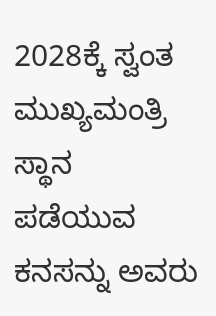2028ಕ್ಕೆ ಸ್ವಂತ ಮುಖ್ಯಮಂತ್ರಿ ಸ್ಥಾನ ಪಡೆಯುವ ಕನಸನ್ನು ಅವರು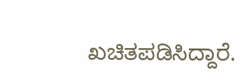ಖಚಿತಪಡಿಸಿದ್ದಾರೆ.